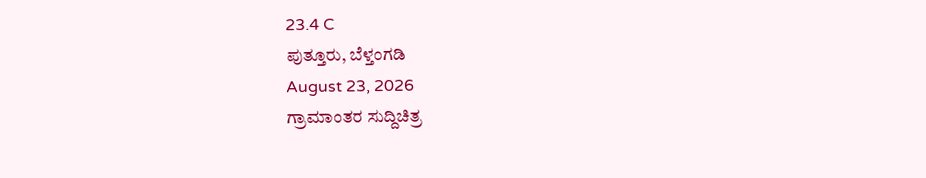23.4 C
ಪುತ್ತೂರು, ಬೆಳ್ತಂಗಡಿ
August 23, 2026
ಗ್ರಾಮಾಂತರ ಸುದ್ದಿಚಿತ್ರ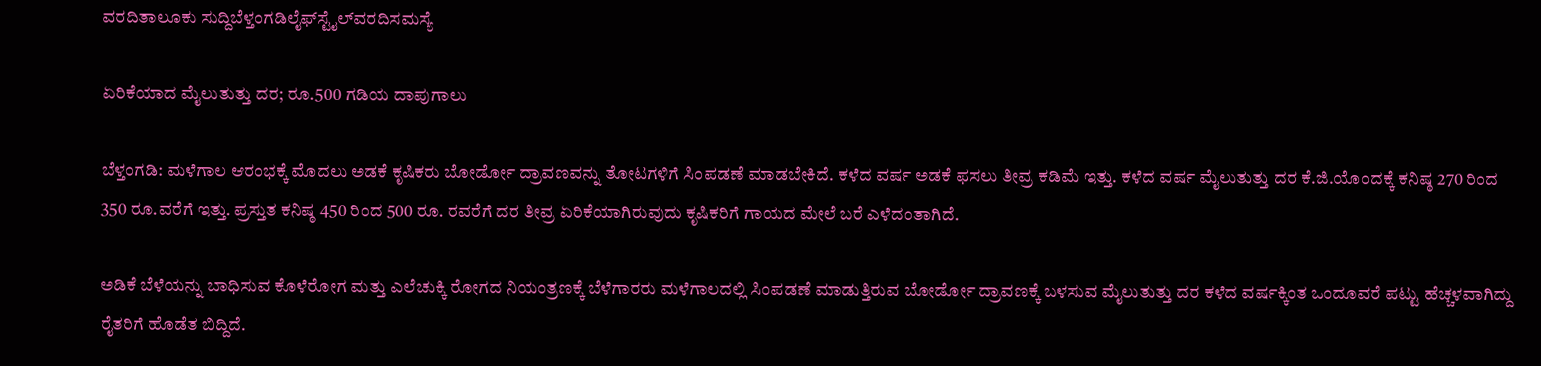ವರದಿತಾಲೂಕು ಸುದ್ದಿಬೆಳ್ತಂಗಡಿಲೈಫ್‌ಸ್ಟೈಲ್‌ವರದಿಸಮಸ್ಯೆ

ಏರಿಕೆಯಾದ ಮೈಲುತುತ್ತು ದರ; ರೂ.500 ಗಡಿಯ ದಾಪುಗಾಲು

ಬೆಳ್ತಂಗಡಿ: ಮಳೆಗಾಲ ಆರಂಭಕ್ಕೆ ಮೊದಲು ಅಡಕೆ ಕೃಷಿಕರು ಬೋರ್ಡೋ ದ್ರಾವಣವನ್ನು ತೋಟಗಳಿಗೆ ಸಿಂಪಡಣೆ ಮಾಡಬೇಕಿದೆ. ಕಳೆದ ವರ್ಷ ಅಡಕೆ ಫಸಲು ತೀವ್ರ ಕಡಿಮೆ ಇತ್ತು. ಕಳೆದ ವರ್ಷ ಮೈಲುತುತ್ತು ದರ ಕೆ.ಜಿ.ಯೊಂದಕ್ಕೆ ಕನಿಷ್ಠ 270 ರಿಂದ 350 ರೂ.ವರೆಗೆ ಇತ್ತು. ಪ್ರಸ್ತುತ ಕನಿಷ್ಠ 450 ರಿಂದ 500 ರೂ. ರವರೆಗೆ ದರ ತೀವ್ರ ಏರಿಕೆಯಾಗಿರುವುದು ಕೃಷಿಕರಿಗೆ ಗಾಯದ ಮೇಲೆ ಬರೆ ಎಳೆದಂತಾಗಿದೆ.

ಅಡಿಕೆ ಬೆಳೆಯನ್ನು ಬಾಧಿಸುವ ಕೊಳೆರೋಗ ಮತ್ತು ಎಲೆಚುಕ್ಕಿ ರೋಗದ ನಿಯಂತ್ರಣಕ್ಕೆ ಬೆಳೆಗಾರರು ಮಳೆಗಾಲದಲ್ಲಿ ಸಿಂಪಡಣೆ ಮಾಡುತ್ತಿರುವ ಬೋರ್ಡೋ ದ್ರಾವಣಕ್ಕೆ ಬಳಸುವ ಮೈಲುತುತ್ತು ದರ ಕಳೆದ ವರ್ಷಕ್ಕಿಂತ ಒಂದೂವರೆ ಪಟ್ಟು ಹೆಚ್ಚಳವಾಗಿದ್ದು ರೈತರಿಗೆ ಹೊಡೆತ ಬಿದ್ದಿದೆ.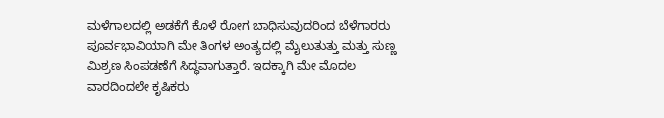ಮಳೆಗಾಲದಲ್ಲಿ ಅಡಕೆಗೆ ಕೊಳೆ ರೋಗ ಬಾಧಿಸುವುದರಿಂದ ಬೆಳೆಗಾರರು ಪೂರ್ವಭಾವಿಯಾಗಿ ಮೇ ತಿಂಗಳ ಅಂತ್ಯದಲ್ಲಿ ಮೈಲುತುತ್ತು ಮತ್ತು ಸುಣ್ಣ ಮಿಶ್ರಣ ಸಿಂಪಡಣೆಗೆ ಸಿದ್ಧವಾಗುತ್ತಾರೆ. ಇದಕ್ಕಾಗಿ ಮೇ ಮೊದಲ ವಾರದಿಂದಲೇ ಕೃಷಿಕರು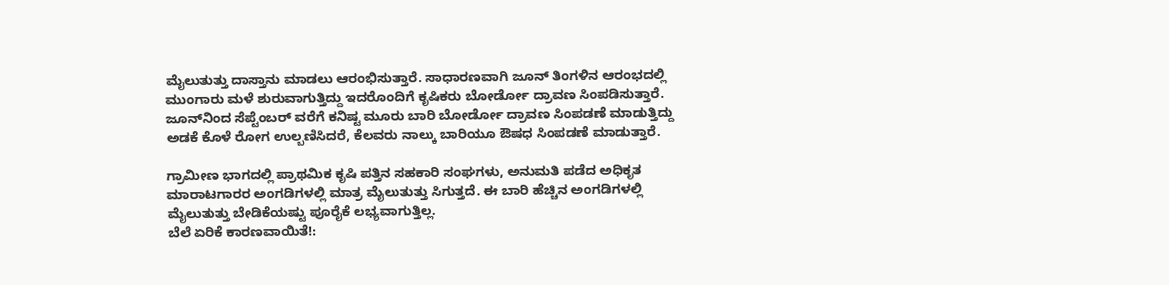ಮೈಲುತುತ್ತು ದಾಸ್ತಾನು ಮಾಡಲು ಆರಂಭಿಸುತ್ತಾರೆ. ಸಾಧಾರಣವಾಗಿ ಜೂನ್ ತಿಂಗಳಿನ ಆರಂಭದಲ್ಲಿ ಮುಂಗಾರು ಮಳೆ ಶುರುವಾಗುತ್ತಿದ್ದು ಇದರೊಂದಿಗೆ ಕೃಷಿಕರು ಬೋರ್ಡೋ ದ್ರಾವಣ ಸಿಂಪಡಿಸುತ್ತಾರೆ. ಜೂನ್‌ನಿಂದ ಸೆಪ್ಟೆಂಬರ್ ವರೆಗೆ ಕನಿಷ್ಟ ಮೂರು ಬಾರಿ ಬೋರ್ಡೋ ದ್ರಾವಣ ಸಿಂಪಡಣೆ ಮಾಡುತ್ತಿದ್ದು ಅಡಕೆ ಕೊಳೆ ರೋಗ ಉಲ್ಬಣಿಸಿದರೆ, ಕೆಲವರು ನಾಲ್ಕು ಬಾರಿಯೂ ಔಷಧ ಸಿಂಪಡಣೆ ಮಾಡುತ್ತಾರೆ.

ಗ್ರಾಮೀಣ ಭಾಗದಲ್ಲಿ ಪ್ರಾಥಮಿಕ ಕೃಷಿ ಪತ್ತಿನ ಸಹಕಾರಿ ಸಂಘಗಳು, ಅನುಮತಿ ಪಡೆದ ಅಧಿಕೃತ ಮಾರಾಟಗಾರರ ಅಂಗಡಿಗಳಲ್ಲಿ ಮಾತ್ರ ಮೈಲುತುತ್ತು ಸಿಗುತ್ತದೆ. ಈ ಬಾರಿ ಹೆಚ್ಚಿನ ಅಂಗಡಿಗಳಲ್ಲಿ ಮೈಲುತುತ್ತು ಬೇಡಿಕೆಯಷ್ಟು ಪೂರೈಕೆ ಲಭ್ಯವಾಗುತ್ತಿಲ್ಲ.
ಬೆಲೆ ಏರಿಕೆ ಕಾರಣವಾಯಿತೆ!: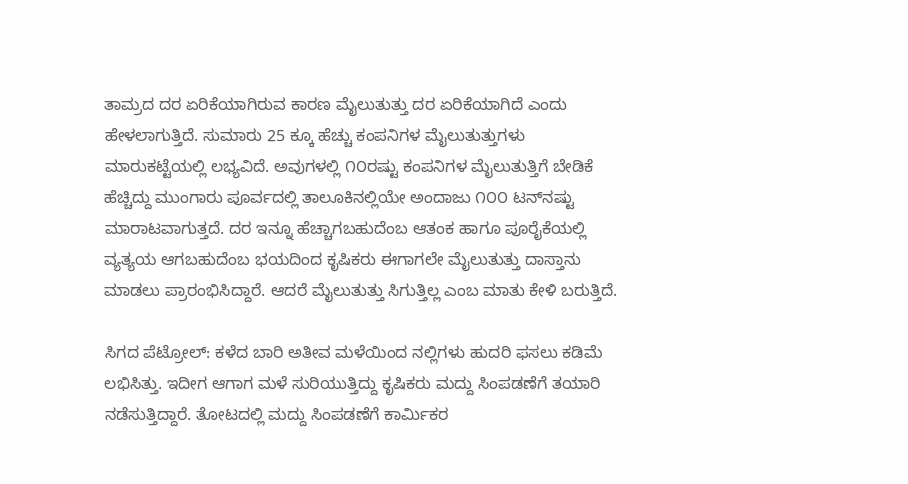ತಾಮ್ರದ ದರ ಏರಿಕೆಯಾಗಿರುವ ಕಾರಣ ಮೈಲುತುತ್ತು ದರ ಏರಿಕೆಯಾಗಿದೆ ಎಂದು ಹೇಳಲಾಗುತ್ತಿದೆ. ಸುಮಾರು 25 ಕ್ಕೂ ಹೆಚ್ಚು ಕಂಪನಿಗಳ ಮೈಲುತುತ್ತುಗಳು ಮಾರುಕಟ್ಟೆಯಲ್ಲಿ ಲಭ್ಯವಿದೆ. ಅವುಗಳಲ್ಲಿ ೧೦ರಷ್ಟು ಕಂಪನಿಗಳ ಮೈಲುತುತ್ತಿಗೆ ಬೇಡಿಕೆ ಹೆಚ್ಚಿದ್ದು ಮುಂಗಾರು ಪೂರ್ವದಲ್ಲಿ ತಾಲೂಕಿನಲ್ಲಿಯೇ ಅಂದಾಜು ೧೦೦ ಟನ್‌ನಷ್ಟು ಮಾರಾಟವಾಗುತ್ತದೆ. ದರ ಇನ್ನೂ ಹೆಚ್ಚಾಗಬಹುದೆಂಬ ಆತಂಕ ಹಾಗೂ ಪೂರೈಕೆಯಲ್ಲಿ ವ್ಯತ್ಯಯ ಆಗಬಹುದೆಂಬ ಭಯದಿಂದ ಕೃಷಿಕರು ಈಗಾಗಲೇ ಮೈಲುತುತ್ತು ದಾಸ್ತಾನು ಮಾಡಲು ಪ್ರಾರಂಭಿಸಿದ್ದಾರೆ. ಆದರೆ ಮೈಲುತುತ್ತು ಸಿಗುತ್ತಿಲ್ಲ ಎಂಬ ಮಾತು ಕೇಳಿ ಬರುತ್ತಿದೆ.

ಸಿಗದ ಪೆಟ್ರೋಲ್: ಕಳೆದ ಬಾರಿ ಅತೀವ ಮಳೆಯಿಂದ ನಲ್ಲಿಗಳು ಹುದರಿ ಫಸಲು ಕಡಿಮೆ ಲಭಿಸಿತ್ತು. ಇದೀಗ ಆಗಾಗ ಮಳೆ ಸುರಿಯುತ್ತಿದ್ದು ಕೃಷಿಕರು ಮದ್ದು ಸಿಂಪಡಣೆಗೆ ತಯಾರಿ ನಡೆಸುತ್ತಿದ್ದಾರೆ. ತೋಟದಲ್ಲಿ ಮದ್ದು ಸಿಂಪಡಣೆಗೆ ಕಾರ್ಮಿಕರ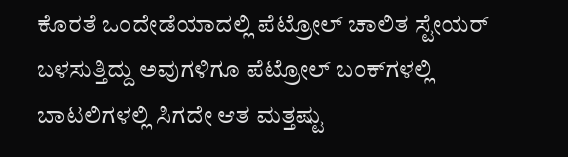ಕೊರತೆ ಒಂದೇಡೆಯಾದಲ್ಲಿ ಪೆಟ್ರೋಲ್ ಚಾಲಿತ ಸ್ಟೇಯರ್ ಬಳಸುತ್ತಿದ್ದು ಅವುಗಳಿಗೂ ಪೆಟ್ರೋಲ್ ಬಂಕ್‌ಗಳಲ್ಲಿ ಬಾಟಲಿಗಳಲ್ಲಿ ಸಿಗದೇ ಆತ ಮತ್ತಷ್ಟು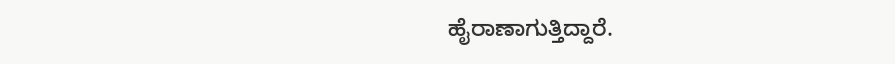ಹೈರಾಣಾಗುತ್ತಿದ್ದಾರೆ.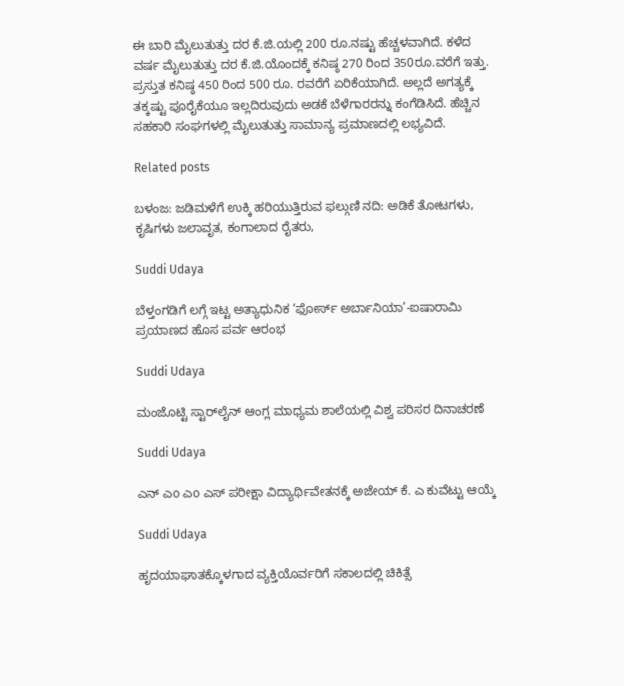ಈ ಬಾರಿ ಮೈಲುತುತ್ತು ದರ ಕೆ.ಜಿ.ಯಲ್ಲಿ 200 ರೂ.ನಷ್ಟು ಹೆಚ್ಚಳವಾಗಿದೆ. ಕಳೆದ ವರ್ಷ ಮೈಲುತುತ್ತು ದರ ಕೆ.ಜಿ.ಯೊಂದಕ್ಕೆ ಕನಿಷ್ಠ 270 ರಿಂದ 350ರೂ.ವರೆಗೆ ಇತ್ತು. ಪ್ರಸ್ತುತ ಕನಿಷ್ಠ 450 ರಿಂದ 500 ರೂ. ರವರೆಗೆ ಏರಿಕೆಯಾಗಿದೆ. ಅಲ್ಲದೆ ಅಗತ್ಯಕ್ಕೆ ತಕ್ಕಷ್ಟು ಪೂರೈಕೆಯೂ ಇಲ್ಲದಿರುವುದು ಅಡಕೆ ಬೆಳೆಗಾರರನ್ನು ಕಂಗೆಡಿಸಿದೆ. ಹೆಚ್ಚಿನ ಸಹಕಾರಿ ಸಂಘಗಳಲ್ಲಿ ಮೈಲುತುತ್ತು ಸಾಮಾನ್ಯ ಪ್ರಮಾಣದಲ್ಲಿ ಲಭ್ಯವಿದೆ.

Related posts

ಬಳಂಜ: ಜಡಿಮಳೆಗೆ ಉಕ್ಕಿ ಹರಿಯುತ್ತಿರುವ ಫಲ್ಗುಣಿ ನದಿ: ಅಡಿಕೆ ತೋಟಗಳು, ಕೃಷಿಗಳು ಜಲಾವೃತ, ಕಂಗಾಲಾದ ರೈತರು,

Suddi Udaya

ಬೆಳ್ತಂಗಡಿಗೆ ಲಗ್ಗೆ ಇಟ್ಟ ಅತ್ಯಾಧುನಿಕ ‘ಫೋರ್ಸ್ ಅರ್ಬಾನಿಯಾ’-ಐಷಾರಾಮಿ ಪ್ರಯಾಣದ ಹೊಸ ಪರ್ವ ಆರಂಭ

Suddi Udaya

ಮಂಜೊಟ್ಟಿ ಸ್ಟಾರ್‌ಲೈನ್ ಆಂಗ್ಲ ಮಾಧ್ಯಮ ಶಾಲೆಯಲ್ಲಿ ವಿಶ್ವ ಪರಿಸರ ದಿನಾಚರಣೆ

Suddi Udaya

ಎನ್ ಎo ಎo ಎಸ್ ಪರೀಕ್ಷಾ ವಿದ್ಯಾರ್ಥಿವೇತನಕ್ಕೆ ಅಜೇಯ್ ಕೆ. ಎ ಕುವೆಟ್ಟು ಆಯ್ಕೆ

Suddi Udaya

ಹೃದಯಾಘಾತಕ್ಕೊಳಗಾದ ವ್ಯಕ್ತಿಯೊರ್ವರಿಗೆ ಸಕಾಲದಲ್ಲಿ ಚಿಕಿತ್ಸೆ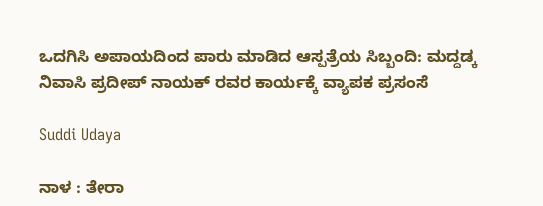ಒದಗಿಸಿ ಅಪಾಯದಿಂದ ಪಾರು ಮಾಡಿದ ಆಸ್ಪತ್ರೆಯ ಸಿಬ್ಬಂದಿ: ಮದ್ದಡ್ಕ ನಿವಾಸಿ ಪ್ರದೀಪ್ ನಾಯಕ್ ರವರ ಕಾರ್ಯಕ್ಕೆ ವ್ಯಾಪಕ ಪ್ರಸಂಸೆ

Suddi Udaya

ನಾಳ : ತೇರಾ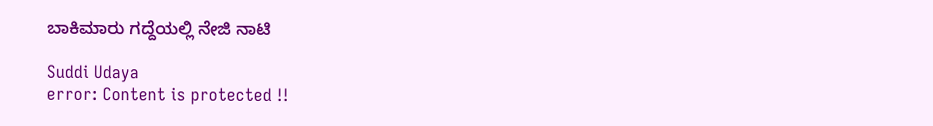ಬಾಕಿಮಾರು ಗದ್ದೆಯಲ್ಲಿ ನೇಜಿ ನಾಟಿ

Suddi Udaya
error: Content is protected !!